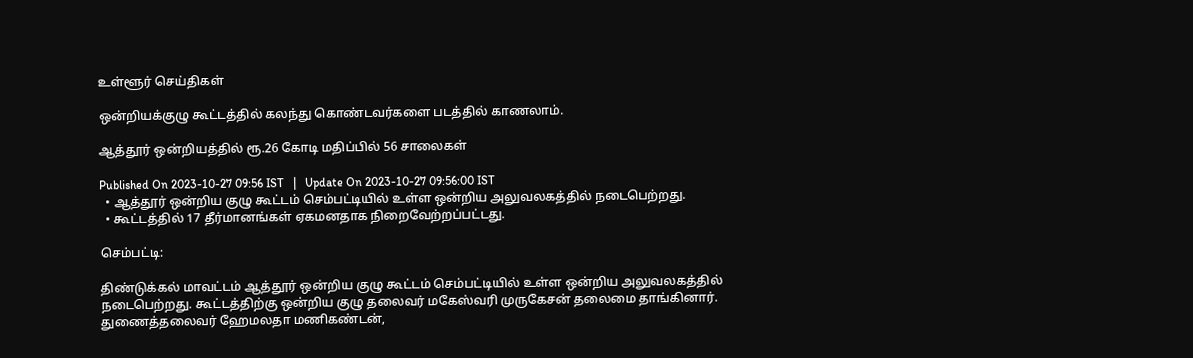உள்ளூர் செய்திகள்

ஒன்றியக்குழு கூட்டத்தில் கலந்து கொண்டவர்களை படத்தில் காணலாம்.

ஆத்தூர் ஒன்றியத்தில் ரூ.26 கோடி மதிப்பில் 56 சாலைகள்

Published On 2023-10-27 09:56 IST   |   Update On 2023-10-27 09:56:00 IST
  • ஆத்தூர் ஒன்றிய குழு கூட்டம் செம்பட்டியில் உள்ள ஒன்றிய அலுவலகத்தில் நடைபெற்றது.
  • கூட்டத்தில் 17 தீர்மானங்கள் ஏகமனதாக நிறைவேற்றப்பட்டது.

செம்பட்டி:

திண்டுக்கல் மாவட்டம் ஆத்தூர் ஒன்றிய குழு கூட்டம் செம்பட்டியில் உள்ள ஒன்றிய அலுவலகத்தில் நடைபெற்றது. கூட்டத்திற்கு ஒன்றிய குழு தலைவர் மகேஸ்வரி முருகேசன் தலைமை தாங்கினார். துணைத்தலைவர் ஹேமலதா மணிகண்டன்,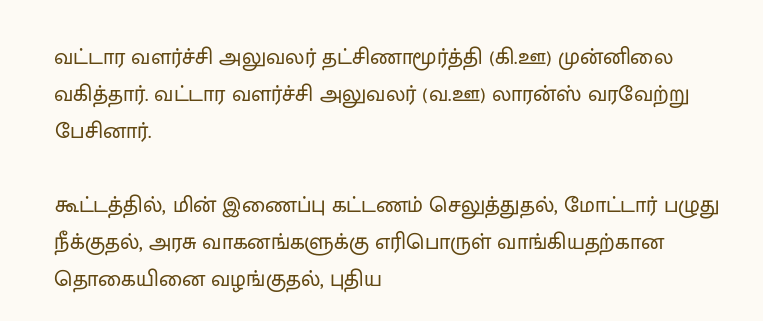வட்டார வளர்ச்சி அலுவலர் தட்சிணாமூர்த்தி (கி.ஊ) முன்னிலை வகித்தார். வட்டார வளர்ச்சி அலுவலர் (வ.ஊ) லாரன்ஸ் வரவேற்று பேசினார்.

கூட்டத்தில், மின் இணைப்பு கட்டணம் செலுத்துதல், மோட்டார் பழுது நீக்குதல், அரசு வாகனங்களுக்கு எரிபொருள் வாங்கியதற்கான தொகையினை வழங்குதல், புதிய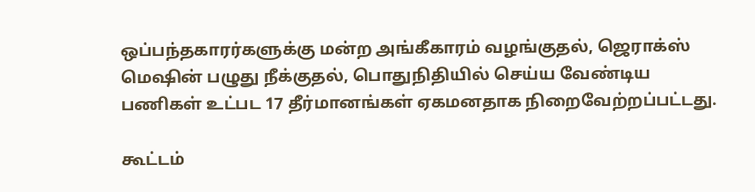ஒப்பந்தகாரர்களுக்கு மன்ற அங்கீகாரம் வழங்குதல், ஜெராக்ஸ் மெஷின் பழுது நீக்குதல், பொதுநிதியில் செய்ய வேண்டிய பணிகள் உட்பட 17 தீர்மானங்கள் ஏகமனதாக நிறைவேற்றப்பட்டது.

கூட்டம்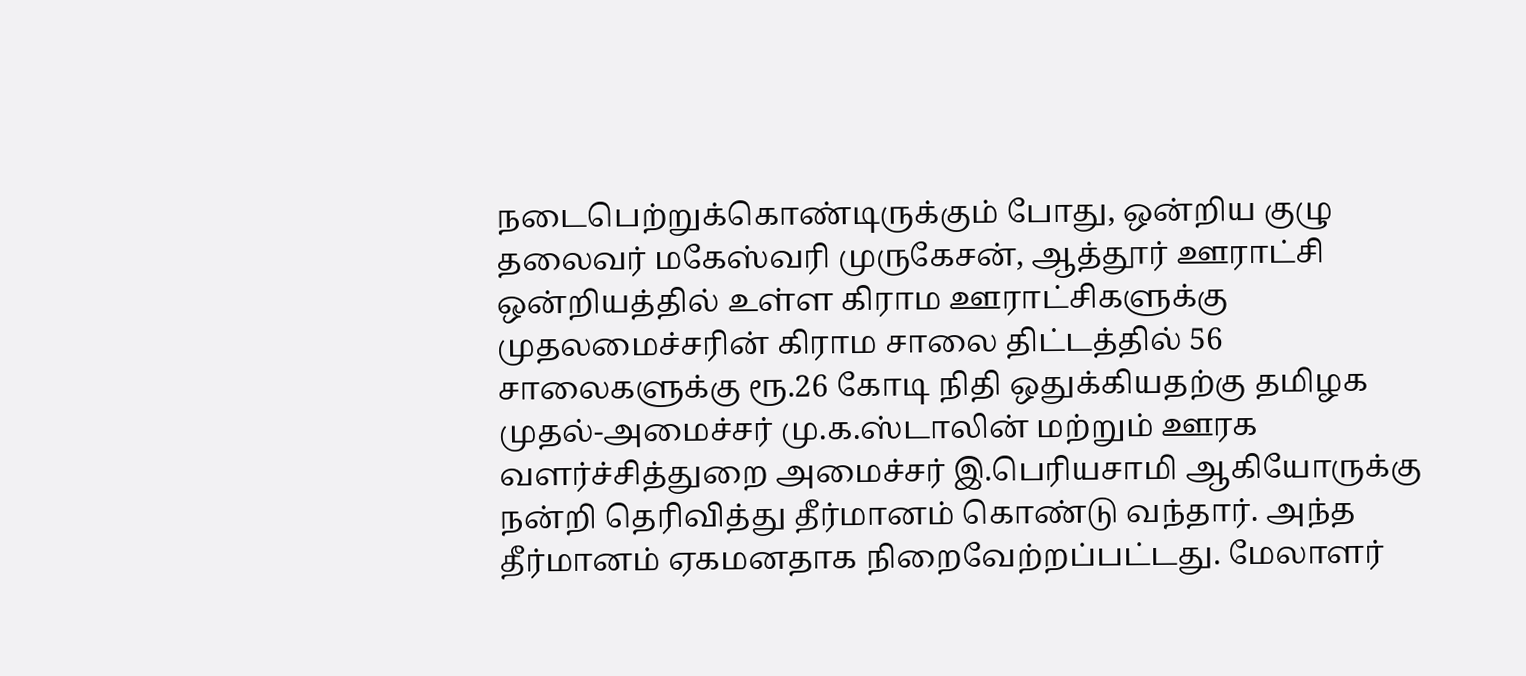நடைபெற்றுக்கொண்டிருக்கும் போது, ஒன்றிய குழு தலைவர் மகேஸ்வரி முருகேசன், ஆத்தூர் ஊராட்சி ஒன்றியத்தில் உள்ள கிராம ஊராட்சிகளுக்கு முதலமைச்சரின் கிராம சாலை திட்டத்தில் 56 சாலைகளுக்கு ரூ.26 கோடி நிதி ஒதுக்கியதற்கு தமிழக முதல்-அமைச்சர் மு.க.ஸ்டாலின் மற்றும் ஊரக வளர்ச்சித்துறை அமைச்சர் இ.பெரியசாமி ஆகியோருக்கு நன்றி தெரிவித்து தீர்மானம் கொண்டு வந்தார். அந்த தீர்மானம் ஏகமனதாக நிறைவேற்றப்பட்டது. மேலாளர்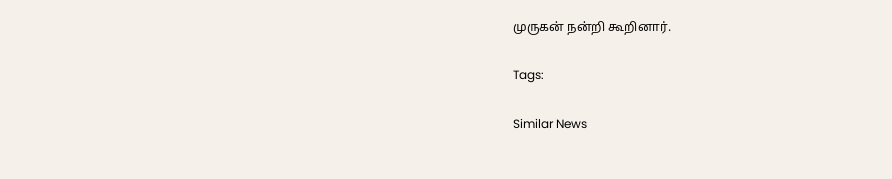முருகன் நன்றி கூறினார்.

Tags:

Similar News